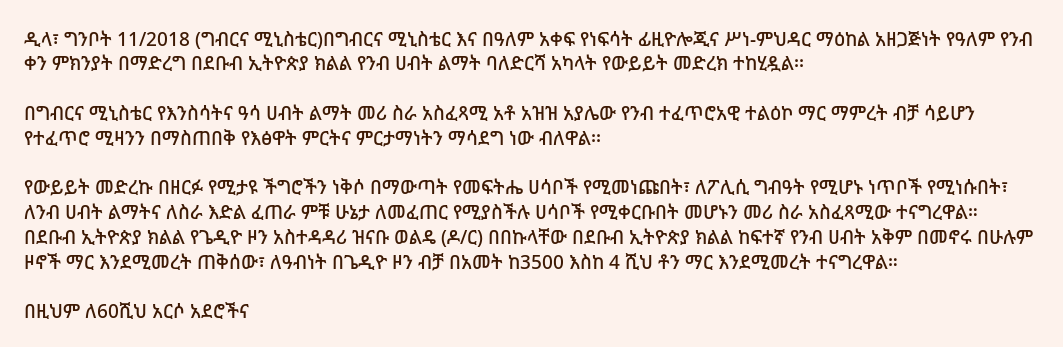ዲላ፣ ግንቦት 11/2018 (ግብርና ሚኒስቴር)በግብርና ሚኒስቴር እና በዓለም አቀፍ የነፍሳት ፊዚዮሎጂና ሥነ-ምህዳር ማዕከል አዘጋጅነት የዓለም የንብ ቀን ምክንያት በማድረግ በደቡብ ኢትዮጵያ ክልል የንብ ሀብት ልማት ባለድርሻ አካላት የውይይት መድረክ ተከሂዷል፡፡

በግብርና ሚኒስቴር የእንስሳትና ዓሳ ሀብት ልማት መሪ ስራ አስፈጻሚ አቶ አዝዝ አያሌው የንብ ተፈጥሮአዊ ተልዕኮ ማር ማምረት ብቻ ሳይሆን የተፈጥሮ ሚዛንን በማስጠበቅ የእፅዋት ምርትና ምርታማነትን ማሳደግ ነው ብለዋል፡፡

የውይይት መድረኩ በዘርፉ የሚታዩ ችግሮችን ነቅሶ በማውጣት የመፍትሔ ሀሳቦች የሚመነጩበት፣ ለፖሊሲ ግብዓት የሚሆኑ ነጥቦች የሚነሱበት፣ ለንብ ሀብት ልማትና ለስራ እድል ፈጠራ ምቹ ሁኔታ ለመፈጠር የሚያስችሉ ሀሳቦች የሚቀርቡበት መሆኑን መሪ ስራ አስፈጻሚው ተናግረዋል።
በደቡብ ኢትዮጵያ ክልል የጌዲዮ ዞን አስተዳዳሪ ዝናቡ ወልዴ (ዶ/ር) በበኩላቸው በደቡብ ኢትዮጵያ ክልል ከፍተኛ የንብ ሀብት አቅም በመኖሩ በሁሉም ዞኖች ማር እንደሚመረት ጠቅሰው፣ ለዓብነት በጌዲዮ ዞን ብቻ በአመት ከ3500 እስከ 4 ሺህ ቶን ማር እንደሚመረት ተናግረዋል።

በዚህም ለ60ሺህ አርሶ አደሮችና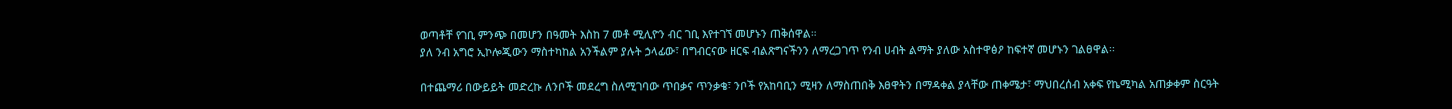ወጣቶቸ የገቢ ምንጭ በመሆን በዓመት እስከ 7 መቶ ሚሊዮን ብር ገቢ እየተገኘ መሆኑን ጠቅሰዋል።
ያለ ንብ አግሮ ኢኮሎጂውን ማስተካከል አንችልም ያሉት ኃላፊው፣ በግብርናው ዘርፍ ብልጽግናችንን ለማረጋገጥ የንብ ሀብት ልማት ያለው አስተዋፅዖ ከፍተኛ መሆኑን ገልፀዋል፡፡

በተጨማሪ በውይይት መድረኩ ለንቦች መደረግ ስለሚገባው ጥበቃና ጥንቃቄ፣ ንቦች የአከባቢን ሚዛን ለማስጠበቅ እፀዋትን በማዳቀል ያላቸው ጠቀሜታ፣ ማህበረሰብ አቀፍ የኬሚካል አጠቃቀም ስርዓት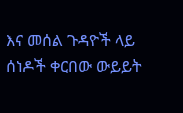እና መሰል ጉዳዮች ላይ ሰነዶች ቀርበው ውይይት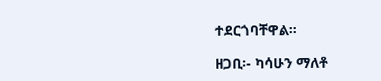ተደርጎባቸዋል።

ዘጋቢ፡- ካሳሁን ማለቶ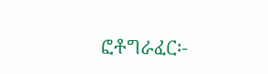ፎቶግራፈር፡-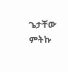ጌታቸው ምትኩ